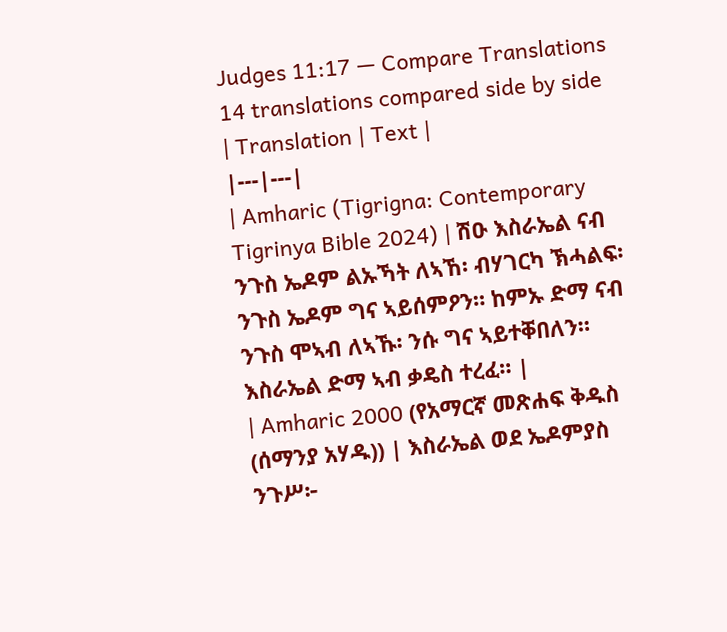Judges 11:17 — Compare Translations
14 translations compared side by side
| Translation | Text |
|---|---|
| Amharic (Tigrigna: Contemporary Tigrinya Bible 2024) | ሽዑ እስራኤል ናብ ንጉስ ኤዶም ልኡኻት ለኣኸ፡ ብሃገርካ ኽሓልፍ፡ ንጉስ ኤዶም ግና ኣይሰምዖን። ከምኡ ድማ ናብ ንጉስ ሞኣብ ለኣኹ፡ ንሱ ግና ኣይተቐበለን። እስራኤል ድማ ኣብ ቃዴስ ተረፈ። |
| Amharic 2000 (የአማርኛ መጽሐፍ ቅዱስ (ሰማንያ አሃዱ)) | እስራኤል ወደ ኤዶምያስ ንጉሥ፦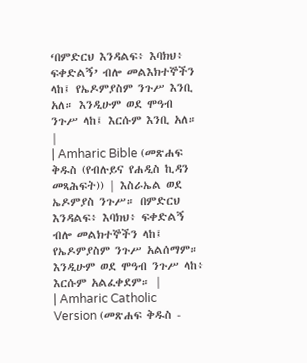‘በምድርህ እንዳልፍ፥ እባክህ፥ ፍቀድልኝ’ ብሎ መልእክተኞችን ላከ፤ የኤዶምያስም ንጉሥ እንቢ አለ። እንዲሁም ወደ ሞዓብ ንጉሥ ላከ፤ እርሱም እንቢ አለ። |
| Amharic Bible (መጽሐፍ ቅዱስ (የብሉይና የሐዲስ ኪዳን መጻሕፍት)) | እስራኤል ወደ ኤዶምያስ ንጉሥ። በምድርህ እንዳልፍ፥ እባክህ፥ ፍቀድልኝ ብሎ መልክተኞችን ላከ፤ የኤዶምያስም ንጉሥ አልሰማም። እንዲሁም ወደ ሞዓብ ንጉሥ ላከ፥ እርሱም አልፈቀደም። |
| Amharic Catholic Version (መጽሐፍ ቅዱስ -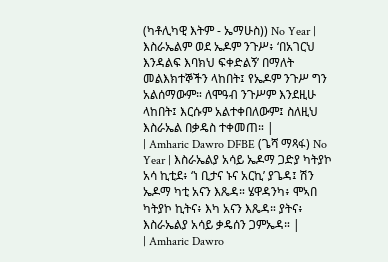(ካቶሊካዊ እትም - ኤማሁስ)) No Year | እስራኤልም ወደ ኤዶም ንጉሥ፥ ‘በአገርህ እንዳልፍ እባክህ ፍቀድልኝ’ በማለት መልእክተኞችን ላከበት፤ የኤዶም ንጉሥ ግን አልሰማውም። ለሞዓብ ንጉሥም እንደዚሁ ላከበት፤ እርሱም አልተቀበለውም፤ ስለዚህ እስራኤል በቃዴስ ተቀመጠ። |
| Amharic Dawro DFBE (ጌሻ ማጻፋ) No Year | እስራኤልያ አሳይ ኤዶማ ጋድያ ካትያኮ አሳ ኪቲደ፥ ‘ነ ቢታና ኑና አርኪ’ ያጌዳ፤ ሽን ኤዶማ ካቲ አናን እጼዳ። ሄዋዳንካ፥ ሞኣበ ካትያኮ ኪትና፥ እካ አናን እጼዳ። ያትና፥ እስራኤልያ አሳይ ቃዴሰን ጋምኤዳ። |
| Amharic Dawro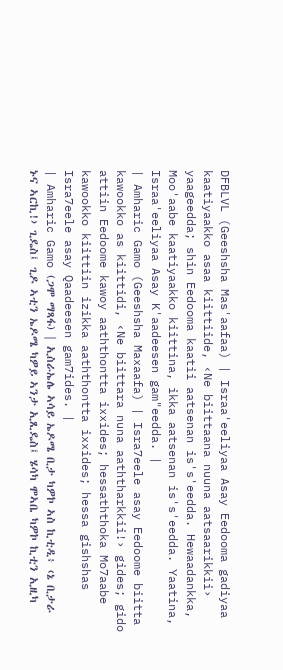DFBLVL (Geeshsha Mas'aafaa) | Israa'eeliyaa Asay Eedooma gadiyaa kaatiyaakko asaa kiittiide, ‹Ne biittaana nuuna aatsaarikkii› yaageedda; shin Eedooma kaatii aatsenan is's'eedda. Hewaadankka, Moo'aabe kaatiyaakko kiittina, ikka aatsenan is's'eedda. Yaatina, Israa'eeliyaa Asay K'aadeesen gam"eedda. |
| Amharic Gamo (Geeshsha Maxaafa) | Isra7eele asay Eedoome biitta kawookko as kiittidi, ‹Ne biittara nuna aaththarkkii!› gides; gido attiin Eedoome kawoy aaththontta ixxides; hessaththoka Mo7aabe kawookko kiittiin izikka aaththontta ixxides; hessa gishshas Isra7eele asay Qaadeesen gam7ides. |
| Amharic Gamo (ጋሞ ማጻፋ) | ኢስራኤሌ ኣሳይ ኤዶሜ ቢታ ካዎኮ ኣስ ኪቲዲ፥ ‹ኔ ቢታራ ኑና ኣርኪ!› ጊዴስ፤ ጊዶ ኣቲን ኤዶሜ ካዎይ ኣንታ ኢጺዴስ፤ ሄሳካ ሞኣቤ ካዎኮ ኪቲን ኢዚካ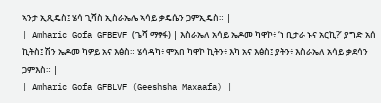ኣንታ ኢጺዴስ፤ ሄሳ ጊሻስ ኢስራኤሌ ኣሳይ ቃዴሴን ጋምኢዴስ። |
| Amharic Gofa GFBEVF (ጌሻ ማፃፋ) | እስራኤለ አሳይ ኤዶመ ካዋኮ፥ ‘ነ ቢታራ ኑና አርኪ?’ ያግድ አሰ ኪትስ፤ ሽን ኤዶመ ካዎይ አና እፅስ። ሄሳዳካ፥ ሞአበ ካዋኮ ኪትን፥ እካ አና እፅስ፤ ያትን፥ እስራኤለ አሳይ ቃደሳን ጋምእስ። |
| Amharic Gofa GFBLVF (Geeshsha Maxaafa) |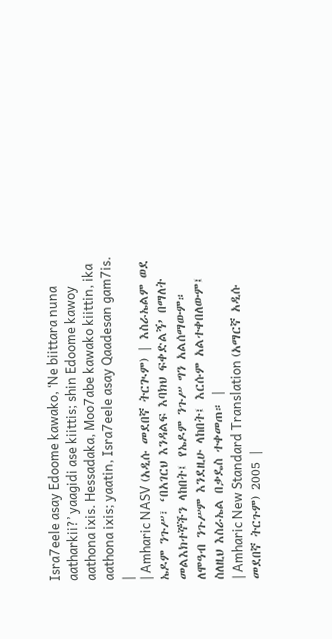Isra7eele asay Edoome kawako, ‘Ne biittara nuna aatharkii?’ yaagidi ase kiittis; shin Edoome kawoy aathona ixis. Hessadaka, Moo7abe kawako kiittin, ika aathona ixis; yaatin, Isra7eele asay Qaadesan gam7is. |
| Amharic NASV (አዲሱ መደበኛ ትርጒም) | እስራኤልም ወደ ኤዶም ንጉሥ፣ ‘በአገርህ እንዳልፍ እባክህ ፍቀድልኝ’ በማለት መልእክተኞችን ላከበት፤ የኤዶም ንጉሥ ግን አልሰማውም። ለሞዓብ ንጉሥም እንደዚሁ ላከበት፤ እርሱም አልተቀበለውም፤ ስለዚህ እስራኤል በቃዴስ ተቀመጠ። |
| Amharic New Standard Translation (አማርኛ አዲሱ መደበኛ ትርጉም) 2005 |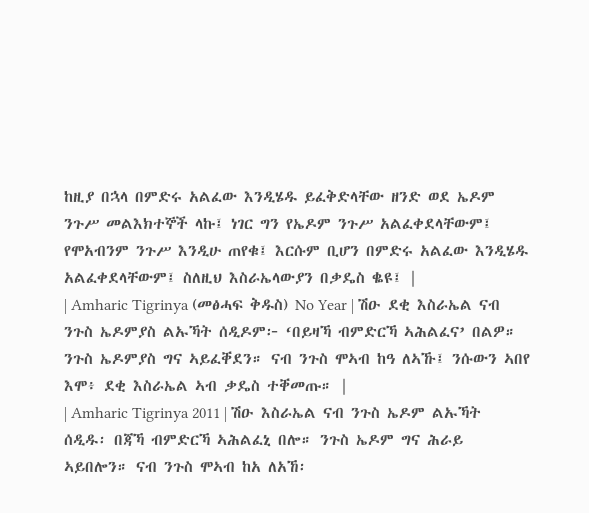ከዚያ በኋላ በምድሩ አልፈው እንዲሄዱ ይፈቅድላቸው ዘንድ ወደ ኤዶም ንጉሥ መልእክተኞች ላኩ፤ ነገር ግን የኤዶም ንጉሥ አልፈቀደላቸውም፤ የሞአብንም ንጉሥ እንዲሁ ጠየቁ፤ እርሱም ቢሆን በምድሩ አልፈው እንዲሄዱ አልፈቀደላቸውም፤ ስለዚህ እስራኤላውያን በቃዴስ ቈዩ፤ |
| Amharic Tigrinya (መፅሓፍ ቅዱስ) No Year | ሽዑ ደቂ እስራኤል ናብ ንጉስ ኤዶምያስ ልኡኻት ሰዲዶም፦ ‘በይዛኻ ብምድርኻ ኣሕልፈና’ በልዎ። ንጉስ ኤዶምያስ ግና ኣይፈቐደን። ናብ ንጉስ ሞኣብ ከዓ ለኣኹ፤ ንሱውን ኣበየ እሞ፥ ደቂ እስራኤል ኣብ ቃዴስ ተቐመጡ። |
| Amharic Tigrinya 2011 | ሽዑ እስራኤል ናብ ንጉስ ኤዶም ልኡኻት ሰዲዱ፡ በጃኻ ብምድርኻ ኣሕልፈኒ በሎ። ንጉስ ኤዶም ግና ሕራይ ኣይበሎን። ናብ ንጉስ ሞኣብ ከአ ለአኸ፡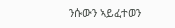ንሱውን ኣይፈተወን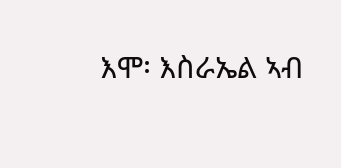እሞ፡ እስራኤል ኣብ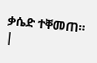ቃሴድ ተቐመጠ። |